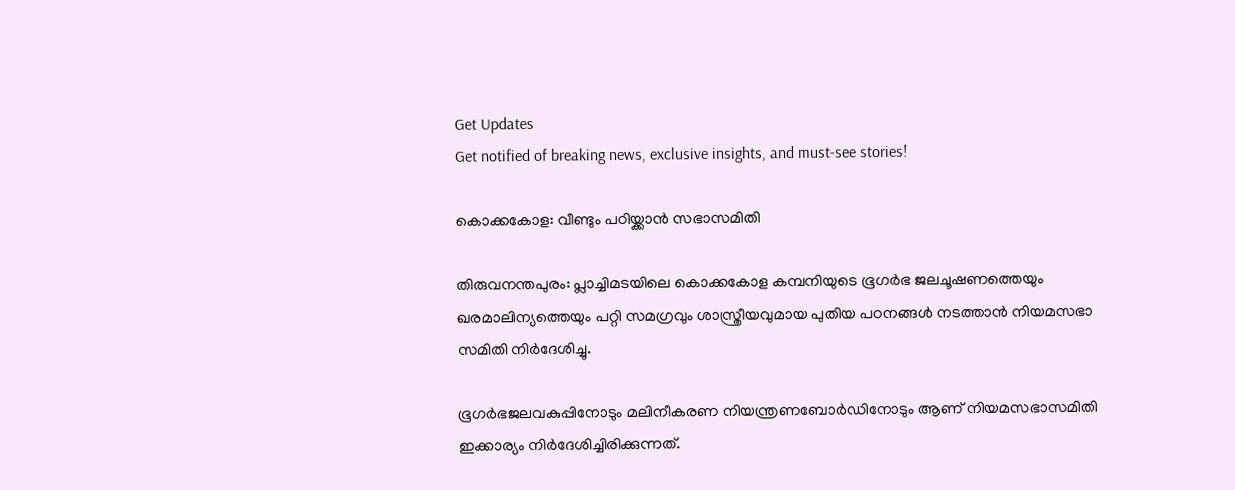Get Updates
Get notified of breaking news, exclusive insights, and must-see stories!

കൊക്കകോള: വീണ്ടും പഠിയ്ക്കാന്‍ സഭാസമിതി

തിരുവനന്തപുരം: പ്ലാച്ചിമടയിലെ കൊക്കകോള കമ്പനിയുടെ ഭൂഗര്‍ഭ ജലചൂഷണത്തെയും ഖരമാലിന്യത്തെയും പറ്റി സമഗ്രവും ശാസ്ത്രീയവുമായ പുതിയ പഠനങ്ങള്‍ നടത്താന്‍ നിയമസഭാ സമിതി നിര്‍ദേശിച്ചു.

ഭൂഗര്‍ഭജലവകുപ്പിനോടും മലിനീകരണ നിയന്ത്രണബോര്‍ഡിനോടും ആണ് നിയമസഭാസമിതി ഇക്കാര്യം നിര്‍ദേശിച്ചിരിക്കുന്നത്.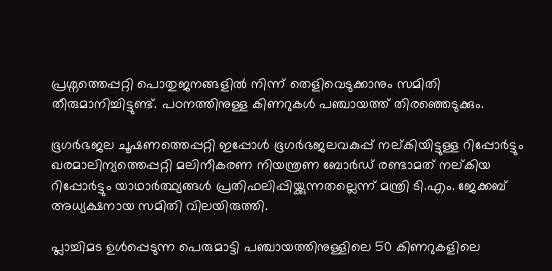പ്രശ്നത്തെപ്പറ്റി പൊതുജനങ്ങളില്‍ നിന്ന് തെളിവെടുക്കാനും സമിതി തീരുമാനിച്ചിട്ടുണ്ട്. പഠനത്തിനുള്ള കിണറുകള്‍ പഞ്ചായത്ത് തിരഞ്ഞെടുക്കും.

ഭൂഗര്‍ഭജല ചൂഷണത്തെപ്പറ്റി ഇപ്പോള്‍ ഭൂഗര്‍ഭജലവകുപ്പ് നല്കിയിട്ടുള്ള റിപ്പോര്‍ട്ടും ഖരമാലിന്യത്തെപ്പറ്റി മലിനീകരണ നിയന്ത്രണ ബോര്‍ഡ് രണ്ടാമത് നല്കിയ റിപ്പോര്‍ട്ടും യാഥാര്‍ത്ഥ്യങ്ങള്‍ പ്രതിഫലിപ്പിയ്ക്കുന്നതല്ലെന്ന് മന്ത്രി ടി.എം. ജേക്കബ് അധ്യക്ഷനായ സമിതി വിലയിരുത്തി.

പ്ലാച്ചിമട ഉള്‍പ്പെടുന്ന പെരുമാട്ടി പഞ്ചായത്തിനുള്ളിലെ 50 കിണറുകളിലെ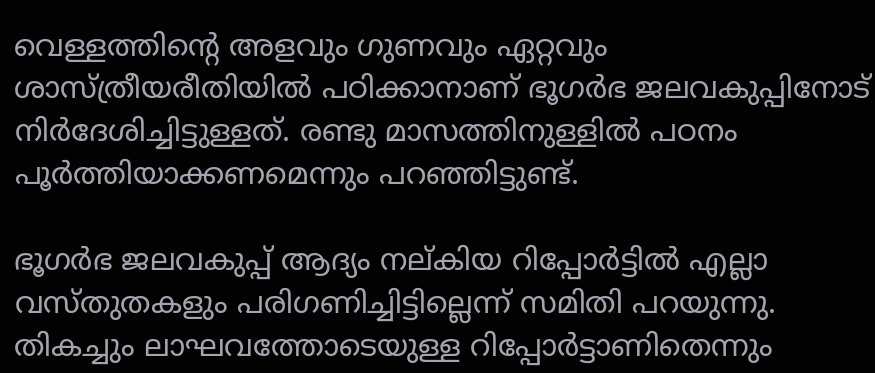വെള്ളത്തിന്റെ അളവും ഗുണവും ഏറ്റവും ശാസ്ത്രീയരീതിയില്‍ പഠിക്കാനാണ് ഭൂഗര്‍ഭ ജലവകുപ്പിനോട് നിര്‍ദേശിച്ചിട്ടുള്ളത്. രണ്ടു മാസത്തിനുള്ളില്‍ പഠനം പൂര്‍ത്തിയാക്കണമെന്നും പറഞ്ഞിട്ടുണ്ട്.

ഭൂഗര്‍ഭ ജലവകുപ്പ് ആദ്യം നല്കിയ റിപ്പോര്‍ട്ടില്‍ എല്ലാ വസ്തുതകളും പരിഗണിച്ചിട്ടില്ലെന്ന് സമിതി പറയുന്നു. തികച്ചും ലാഘവത്തോടെയുള്ള റിപ്പോര്‍ട്ടാണിതെന്നും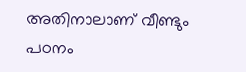അതിനാലാണ് വീണ്ടും പഠനം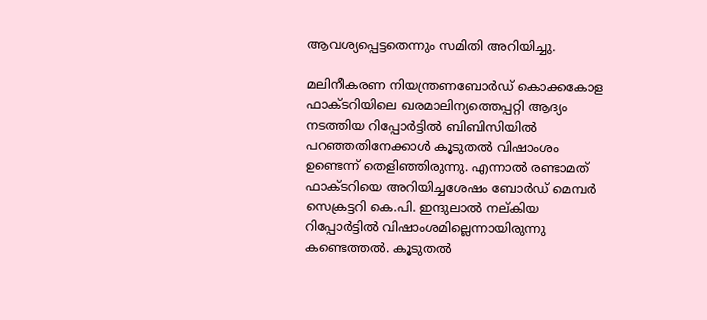ആവശ്യപ്പെട്ടതെന്നും സമിതി അറിയിച്ചു.

മലിനീകരണ നിയന്ത്രണബോര്‍ഡ് കൊക്കകോള ഫാക്ടറിയിലെ ഖരമാലിന്യത്തെപ്പറ്റി ആദ്യം നടത്തിയ റിപ്പോര്‍ട്ടില്‍ ബിബിസിയില്‍ പറഞ്ഞതിനേക്കാള്‍ കൂടുതല്‍ വിഷാംശം ഉണ്ടെന്ന് തെളിഞ്ഞിരുന്നു. എന്നാല്‍ രണ്ടാമത് ഫാക്ടറിയെ അറിയിച്ചശേഷം ബോര്‍ഡ് മെമ്പര്‍ സെക്രട്ടറി കെ.പി. ഇന്ദുലാല്‍ നല്കിയ റിപ്പോര്‍ട്ടില്‍ വിഷാംശമില്ലെന്നായിരുന്നു കണ്ടെത്തല്‍. കൂടുതല്‍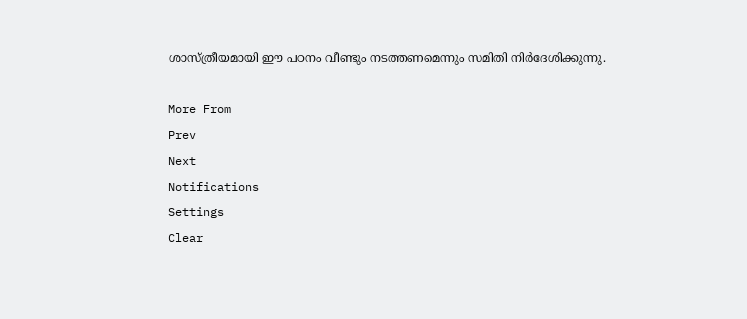ശാസ്ത്രീയമായി ഈ പഠനം വീണ്ടും നടത്തണമെന്നും സമിതി നിര്‍ദേശിക്കുന്നു.

More From
Prev
Next
Notifications
Settings
Clear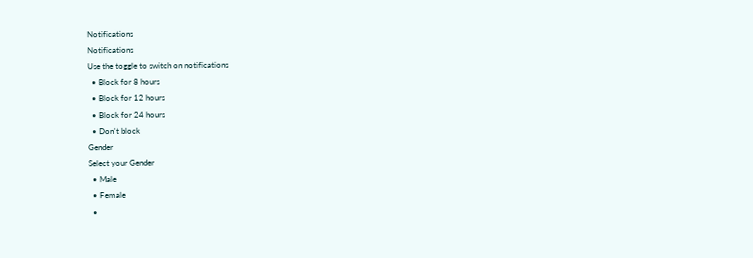Notifications
Notifications
Use the toggle to switch on notifications
  • Block for 8 hours
  • Block for 12 hours
  • Block for 24 hours
  • Don't block
Gender
Select your Gender
  • Male
  • Female
  •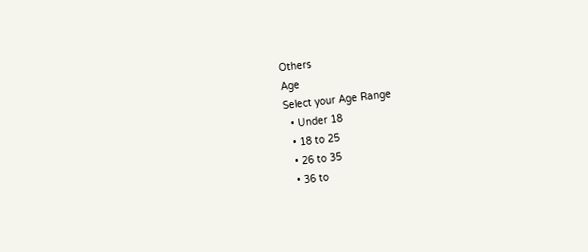Others
Age
Select your Age Range
  • Under 18
  • 18 to 25
  • 26 to 35
  • 36 to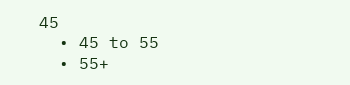45
  • 45 to 55
  • 55+